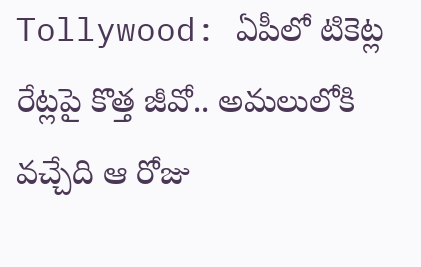Tollywood: ఏపీలో టికెట్ల రేట్లపై కొత్త జీవో.. అమలులోకి వచ్చేది ఆ రోజు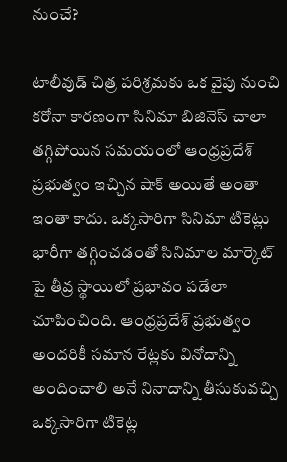నుంచే?

టాలీవుడ్ చిత్ర పరిశ్రమకు ఒక వైపు నుంచి కరోనా కారణంగా సినిమా బిజినెస్ చాలా తగ్గిపోయిన సమయంలో ఆంధ్రప్రదేశ్ ప్రభుత్వం ఇచ్చిన షాక్ అయితే అంతా ఇంతా కాదు. ఒక్కసారిగా సినిమా టికెట్లు భారీగా తగ్గించడంతో సినిమాల మార్కెట్ పై తీవ్ర స్థాయిలో ప్రభావం పడేలా చూపించింది. ఆంధ్రప్రదేశ్ ప్రభుత్వం అందరికీ సమాన రేట్లకు వినోదాన్ని అందించాలి అనే నినాదాన్ని తీసుకువచ్చి ఒక్కసారిగా టికెట్ల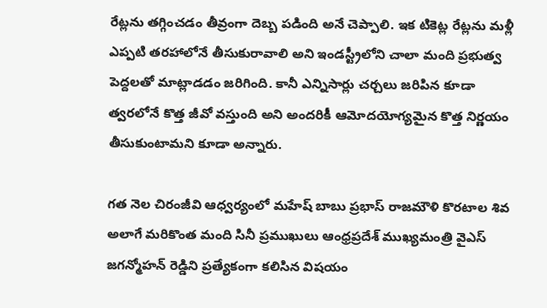రేట్లను తగ్గించడం తీవ్రంగా దెబ్బ పడింది అనే చెప్పాలి. ఇక టికెట్ల రేట్లను మళ్లీ ఎప్పటి తరహాలోనే తీసుకురావాలి అని ఇండస్ట్రీలోని చాలా మంది ప్రభుత్వ పెద్దలతో మాట్లాడడం జరిగింది. కానీ ఎన్నిసార్లు చర్చలు జరిపిన కూడా త్వరలోనే కొత్త జీవో వస్తుంది అని అందరికీ ఆమోదయోగ్యమైన కొత్త నిర్ణయం తీసుకుంటామని కూడా అన్నారు.

గత నెల చిరంజీవి ఆధ్వర్యంలో మహేష్ బాబు ప్రభాస్ రాజమౌళి కొరటాల శివ అలాగే మరికొంత మంది సినీ ప్రముఖులు ఆంధ్రప్రదేశ్ ముఖ్యమంత్రి వైఎస్ జగన్మోహన్ రెడ్డిని ప్రత్యేకంగా కలిసిన విషయం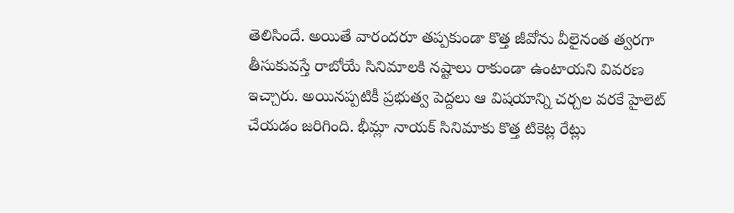తెలిసిందే. అయితే వారందరూ తప్పకుండా కొత్త జీవోను వీలైనంత త్వరగా తీసుకువస్తే రాబోయే సినిమాలకి నష్టాలు రాకుండా ఉంటాయని వివరణ ఇచ్చారు. అయినప్పటికీ ప్రభుత్వ పెద్దలు ఆ విషయాన్ని చర్చల వరకే హైలెట్ చేయడం జరిగింది. భీమ్లా నాయక్ సినిమాకు కొత్త టికెట్ల రేట్లు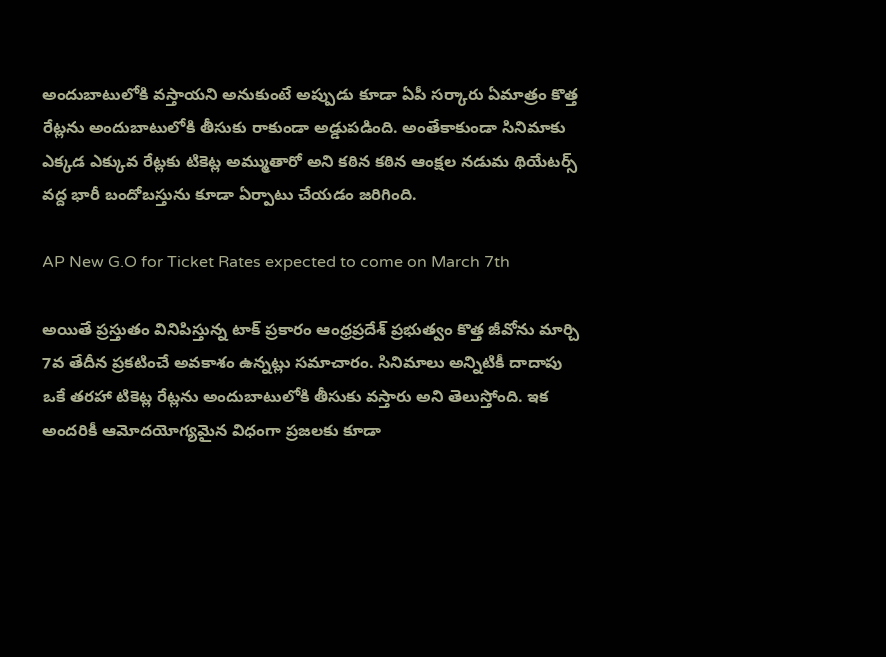అందుబాటులోకి వస్తాయని అనుకుంటే అప్పుడు కూడా ఏపీ సర్కారు ఏమాత్రం కొత్త రేట్లను అందుబాటులోకి తీసుకు రాకుండా అడ్డుపడింది. అంతేకాకుండా సినిమాకు ఎక్కడ ఎక్కువ రేట్లకు టికెట్ల అమ్ముతారో అని కఠిన కఠిన ఆంక్షల నడుమ థియేటర్స్ వద్ద భారీ బందోబస్తును కూడా ఏర్పాటు చేయడం జరిగింది.

AP New G.O for Ticket Rates expected to come on March 7th

అయితే ప్రస్తుతం వినిపిస్తున్న టాక్ ప్రకారం ఆంధ్రప్రదేశ్ ప్రభుత్వం కొత్త జీవోను మార్చి 7వ తేదీన ప్రకటించే అవకాశం ఉన్నట్లు సమాచారం. సినిమాలు అన్నిటికీ దాదాపు ఒకే తరహా టికెట్ల రేట్లను అందుబాటులోకి తీసుకు వస్తారు అని తెలుస్తోంది. ఇక అందరికీ ఆమోదయోగ్యమైన విధంగా ప్రజలకు కూడా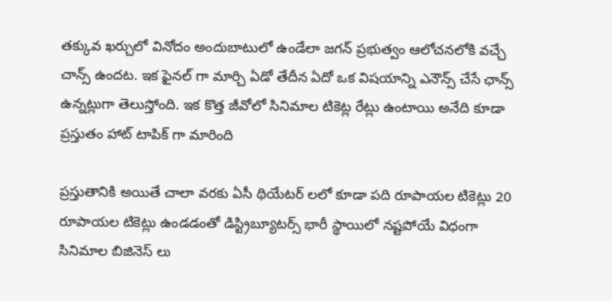తక్కువ ఖర్చులో వినోదం అందుబాటులో ఉండేలా జగన్ ప్రభుత్వం ఆలోచనలోకి వచ్చే చాన్స్ ఉందట. ఇక ఫైనల్ గా మార్చి ఏడో తేదీన ఏదో ఒక విషయాన్ని ఎనౌన్స్ చేసే ఛాన్స్ ఉన్నట్లుగా తెలుస్తోంది. ఇక కొత్త జీవోలో సినిమాల టికెట్ల రేట్లు ఉంటాయి అనేది కూడా ప్రస్తుతం హాట్ టాపిక్ గా మారింది

ప్రస్తుతానికి అయితే చాలా వరకు ఏసీ థియేటర్ లలో కూడా పది రూపాయల టికెట్లు 20 రూపాయల టికెట్లు ఉండడంతో డిస్ట్రిబ్యూటర్స్ భారీ స్థాయిలో నష్టపోయే విధంగా సినిమాల బిజినెస్ లు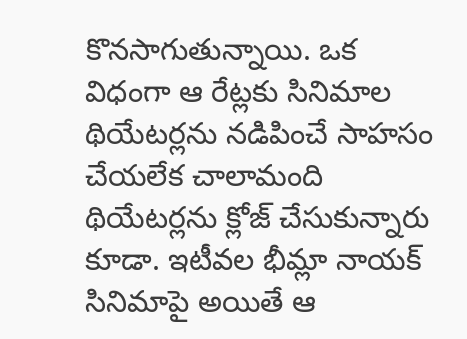కొనసాగుతున్నాయి. ఒక విధంగా ఆ రేట్లకు సినిమాల థియేటర్లను నడిపించే సాహసం చేయలేక చాలామంది థియేటర్లను క్లోజ్ చేసుకున్నారు కూడా. ఇటీవల భీమ్లా నాయక్ సినిమాపై అయితే ఆ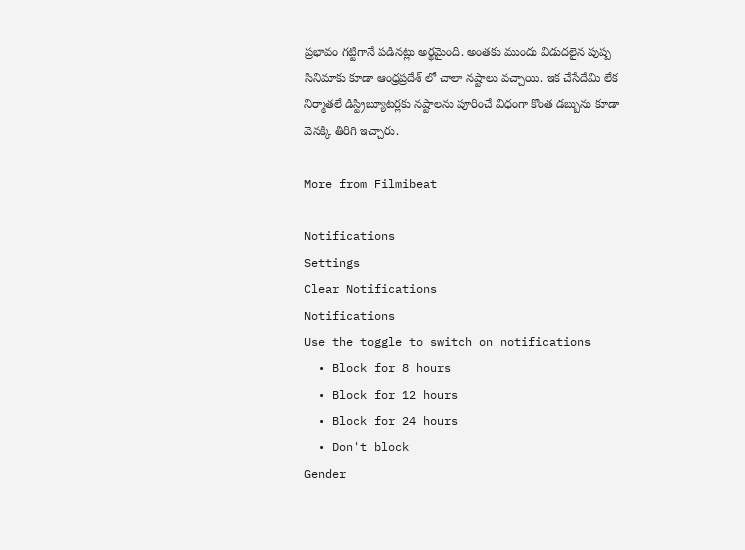ప్రభావం గట్టిగానే పడినట్లు అర్థమైంది. అంతకు ముందు విడుదలైన పుష్ప సినిమాకు కూడా ఆంధ్రప్రదేశ్ లో చాలా నష్టాలు వచ్చాయి. ఇక చేసేదేమి లేక నిర్మాతలే డిస్ట్రిబ్యూటర్లకు నష్టాలను పూరించే విధంగా కొంత డబ్బును కూడా వెనక్కి తిరిగి ఇచ్చారు.

More from Filmibeat

Notifications
Settings
Clear Notifications
Notifications
Use the toggle to switch on notifications
  • Block for 8 hours
  • Block for 12 hours
  • Block for 24 hours
  • Don't block
Gender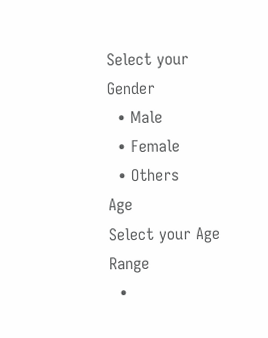Select your Gender
  • Male
  • Female
  • Others
Age
Select your Age Range
  •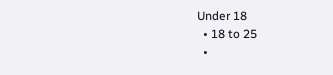Under 18
  • 18 to 25
  •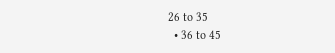26 to 35
  • 36 to 45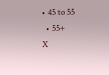• 45 to 55
  • 55+
X